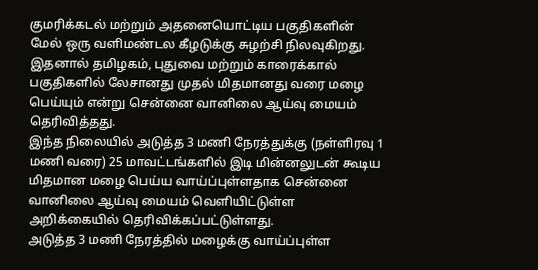குமரிக்கடல் மற்றும் அதனையொட்டிய பகுதிகளின் மேல் ஒரு வளிமண்டல கீழடுக்கு சுழற்சி நிலவுகிறது. இதனால் தமிழகம், புதுவை மற்றும் காரைக்கால் பகுதிகளில் லேசானது முதல் மிதமானது வரை மழை பெய்யும் என்று சென்னை வானிலை ஆய்வு மையம் தெரிவித்தது.
இந்த நிலையில் அடுத்த 3 மணி நேரத்துக்கு (நள்ளிரவு 1 மணி வரை) 25 மாவட்டங்களில் இடி மின்னலுடன் கூடிய மிதமான மழை பெய்ய வாய்ப்புள்ளதாக சென்னை வானிலை ஆய்வு மையம் வெளியிட்டுள்ள அறிக்கையில் தெரிவிக்கப்பட்டுள்ளது.
அடுத்த 3 மணி நேரத்தில் மழைக்கு வாய்ப்புள்ள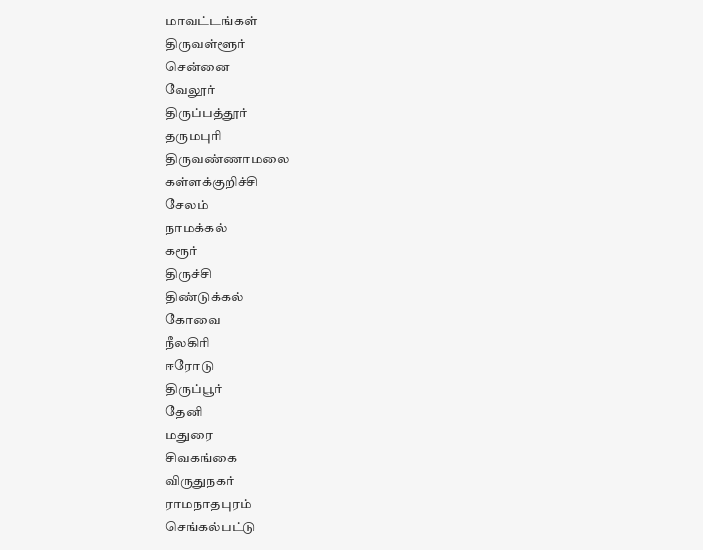மாவட்டங்கள்
திருவள்ளூர்
சென்னை
வேலூர்
திருப்பத்தூர்
தருமபுரி
திருவண்ணாமலை
கள்ளக்குறிச்சி
சேலம்
நாமக்கல்
கரூர்
திருச்சி
திண்டுக்கல்
கோவை
நீலகிரி
ஈரோடு
திருப்பூர்
தேனி
மதுரை
சிவகங்கை
விருதுநகர்
ராமநாதபுரம்
செங்கல்பட்டு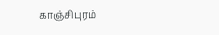காஞ்சிபுரம்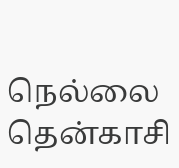நெல்லை
தென்காசி